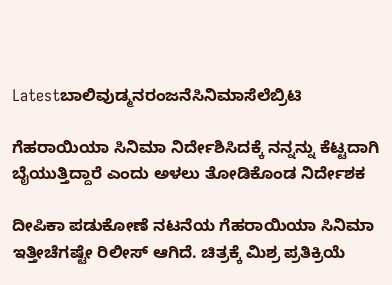Latestಬಾಲಿವುಡ್ಮನರಂಜನೆಸಿನಿಮಾಸೆಲೆಬ್ರಿಟಿ

ಗೆಹರಾಯಿಯಾ ಸಿನಿಮಾ ನಿರ್ದೇಶಿಸಿದಕ್ಕೆ ನನ್ನನ್ನು ಕೆಟ್ಟದಾಗಿ ಬೈಯುತ್ತಿದ್ದಾರೆ ಎಂದು ಅಳಲು ತೋಡಿಕೊಂಡ ನಿರ್ದೇಶಕ

ದೀಪಿಕಾ ಪಡುಕೋಣೆ ನಟನೆಯ ಗೆಹರಾಯಿಯಾ ಸಿನಿಮಾ ಇತ್ತೀಚೆಗಷ್ಟೇ ರಿಲೀಸ್ ಆಗಿದೆ. ಚಿತ್ರಕ್ಕೆ ಮಿಶ್ರ ಪ್ರತಿಕ್ರಿಯೆ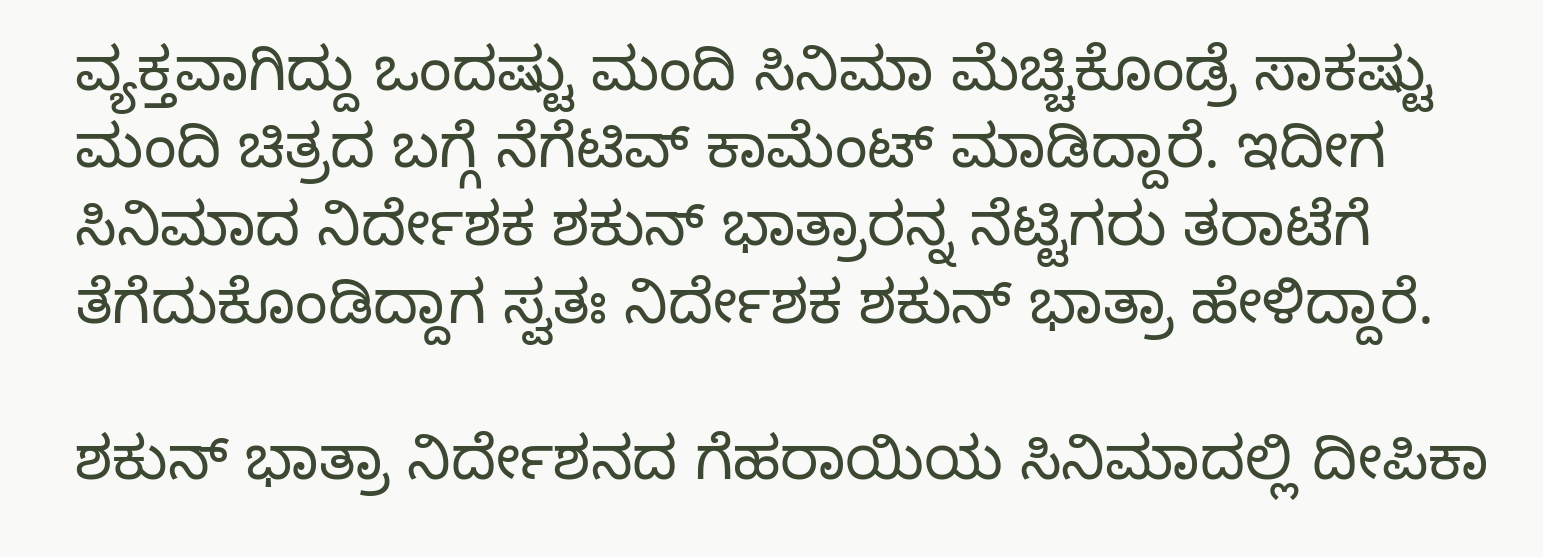ವ್ಯಕ್ತವಾಗಿದ್ದು ಒಂದಷ್ಟು ಮಂದಿ ಸಿನಿಮಾ ಮೆಚ್ಚಿಕೊಂಡ್ರೆ ಸಾಕಷ್ಟು ಮಂದಿ ಚಿತ್ರದ ಬಗ್ಗೆ ನೆಗೆಟಿವ್ ಕಾಮೆಂಟ್ ಮಾಡಿದ್ದಾರೆ. ಇದೀಗ ಸಿನಿಮಾದ ನಿರ್ದೇಶಕ ಶಕುನ್ ಭಾತ್ರಾರನ್ನ ನೆಟ್ಟಿಗರು ತರಾಟೆಗೆ ತೆಗೆದುಕೊಂಡಿದ್ದಾಗ ಸ್ವತಃ ನಿರ್ದೇಶಕ ಶಕುನ್ ಭಾತ್ರಾ ಹೇಳಿದ್ದಾರೆ.

ಶಕುನ್ ಭಾತ್ರಾ ನಿರ್ದೇಶನದ ಗೆಹರಾಯಿಯ ಸಿನಿಮಾದಲ್ಲಿ ದೀಪಿಕಾ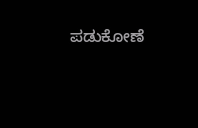ಪಡುಕೋಣೆ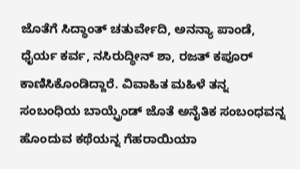ಜೊತೆಗೆ ಸಿದ್ಧಾಂತ್ ಚತುರ್ವೇದಿ, ಅನನ್ಯಾ ಪಾಂಡೆ, ಧೈರ್ಯ ಕರ್ವ, ನಸಿರುದ್ಧೀನ್ ಶಾ, ರಜತ್ ಕಪೂರ್ ಕಾಣಿಸಿಕೊಂಡಿದ್ದಾರೆ. ವಿವಾಹಿತ ಮಹಿಳೆ ತನ್ನ ಸಂಬಂಧಿಯ ಬಾಯ್ಫ್ರೆಂಡ್ ಜೊತೆ ಅನೈತಿಕ ಸಂಬಂಧವನ್ನ ಹೊಂದುವ ಕಥೆಯನ್ನ ಗೆಹರಾಯಿಯಾ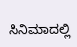ಸಿನಿಮಾದಲ್ಲಿ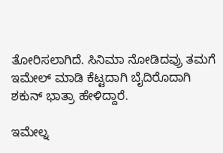ತೋರಿಸಲಾಗಿದೆ. ಸಿನಿಮಾ ನೋಡಿದವ್ರು ತಮಗೆ ಇಮೇಲ್ ಮಾಡಿ ಕೆಟ್ಟದಾಗಿ ಬೈದಿರೊದಾಗಿ ಶಕುನ್ ಭಾತ್ರಾ ಹೇಳಿದ್ದಾರೆ.

ಇಮೇಲ್ನ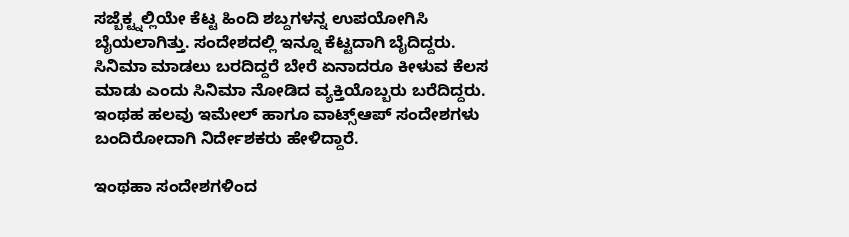ಸಜ್ಬೆಕ್ಟ್ನಲ್ಲಿಯೇ ಕೆಟ್ಟ ಹಿಂದಿ ಶಬ್ದಗಳನ್ನ ಉಪಯೋಗಿಸಿ ಬೈಯಲಾಗಿತ್ತು. ಸಂದೇಶದಲ್ಲಿ ಇನ್ನೂ ಕೆಟ್ಟದಾಗಿ ಬೈದಿದ್ದರು. ಸಿನಿಮಾ ಮಾಡಲು ಬರದಿದ್ದರೆ ಬೇರೆ ಏನಾದರೂ ಕೀಳುವ ಕೆಲಸ ಮಾಡು ಎಂದು ಸಿನಿಮಾ ನೋಡಿದ ವ್ಯಕ್ತಿಯೊಬ್ಬರು ಬರೆದಿದ್ದರು. ಇಂಥಹ ಹಲವು ಇಮೇಲ್ ಹಾಗೂ ವಾಟ್ಸ್ಆಪ್ ಸಂದೇಶಗಳು ಬಂದಿರೋದಾಗಿ ನಿರ್ದೇಶಕರು ಹೇಳಿದ್ದಾರೆ.

ಇಂಥಹಾ ಸಂದೇಶಗಳಿಂದ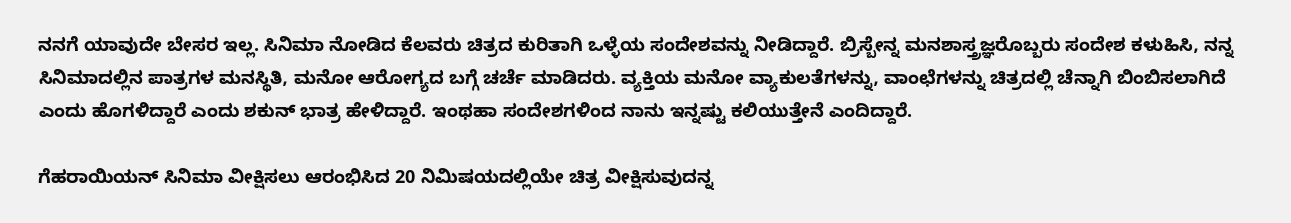ನನಗೆ ಯಾವುದೇ ಬೇಸರ ಇಲ್ಲ. ಸಿನಿಮಾ ನೋಡಿದ ಕೆಲವರು ಚಿತ್ರದ ಕುರಿತಾಗಿ ಒಳ್ಳೆಯ ಸಂದೇಶವನ್ನು ನೀಡಿದ್ದಾರೆ. ಬ್ರಿಸ್ಬೇನ್ನ ಮನಶಾಸ್ತ್ರಜ್ಞರೊಬ್ಬರು ಸಂದೇಶ ಕಳುಹಿಸಿ, ನನ್ನ ಸಿನಿಮಾದಲ್ಲಿನ ಪಾತ್ರಗಳ ಮನಸ್ಥಿತಿ, ಮನೋ ಆರೋಗ್ಯದ ಬಗ್ಗೆ ಚರ್ಚೆ ಮಾಡಿದರು. ವ್ಯಕ್ತಿಯ ಮನೋ ವ್ಯಾಕುಲತೆಗಳನ್ನು, ವಾಂಛೆಗಳನ್ನು ಚಿತ್ರದಲ್ಲಿ ಚೆನ್ನಾಗಿ ಬಿಂಬಿಸಲಾಗಿದೆ ಎಂದು ಹೊಗಳಿದ್ದಾರೆ ಎಂದು ಶಕುನ್ ಭಾತ್ರ ಹೇಳಿದ್ದಾರೆ. ಇಂಥಹಾ ಸಂದೇಶಗಳಿಂದ ನಾನು ಇನ್ನಷ್ಟು ಕಲಿಯುತ್ತೇನೆ ಎಂದಿದ್ದಾರೆ.

ಗೆಹರಾಯಿಯನ್ ಸಿನಿಮಾ ವೀಕ್ಷಿಸಲು ಆರಂಭಿಸಿದ 20 ನಿಮಿಷಯದಲ್ಲಿಯೇ ಚಿತ್ರ ವೀಕ್ಷಿಸುವುದನ್ನ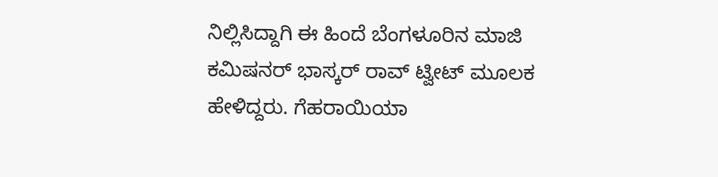ನಿಲ್ಲಿಸಿದ್ದಾಗಿ ಈ ಹಿಂದೆ ಬೆಂಗಳೂರಿನ ಮಾಜಿ ಕಮಿಷನರ್ ಭಾಸ್ಕರ್ ರಾವ್ ಟ್ವೀಟ್ ಮೂಲಕ ಹೇಳಿದ್ದರು. ಗೆಹರಾಯಿಯಾ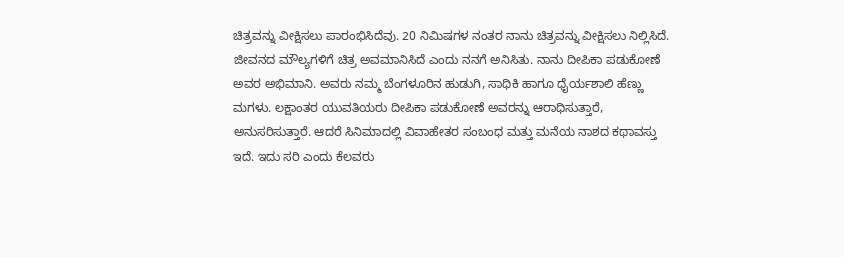ಚಿತ್ರವನ್ನು ವೀಕ್ಷಿಸಲು ಪಾರಂಭಿಸಿದೆವು. 20 ನಿಮಿಷಗಳ ನಂತರ ನಾನು ಚಿತ್ರವನ್ನು ವೀಕ್ಷಿಸಲು ನಿಲ್ಲಿಸಿದೆ. ಜೀವನದ ಮೌಲ್ಯಗಳಿಗೆ ಚಿತ್ರ ಅವಮಾನಿಸಿದೆ ಎಂದು ನನಗೆ ಅನಿಸಿತು. ನಾನು ದೀಪಿಕಾ ಪಡುಕೋಣೆ ಅವರ ಅಭಿಮಾನಿ. ಅವರು ನಮ್ಮ ಬೆಂಗಳೂರಿನ ಹುಡುಗಿ, ಸಾಧಿಕಿ ಹಾಗೂ ಧೈರ್ಯಶಾಲಿ ಹೆಣ್ಣು ಮಗಳು. ಲಕ್ಷಾಂತರ ಯುವತಿಯರು ದೀಪಿಕಾ ಪಡುಕೋಣೆ ಅವರನ್ನು ಆರಾಧಿಸುತ್ತಾರೆ, ಅನುಸರಿಸುತ್ತಾರೆ. ಆದರೆ ಸಿನಿಮಾದಲ್ಲಿ ವಿವಾಹೇತರ ಸಂಬಂಧ ಮತ್ತು ಮನೆಯ ನಾಶದ ಕಥಾವಸ್ತು ಇದೆ. ಇದು ಸರಿ ಎಂದು ಕೆಲವರು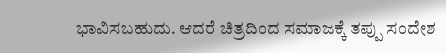ಭಾವಿಸಬಹುದು. ಆದರೆ ಚಿತ್ರದಿಂದ ಸಮಾಜಕ್ಕೆ ತಪ್ಪು ಸಂದೇಶ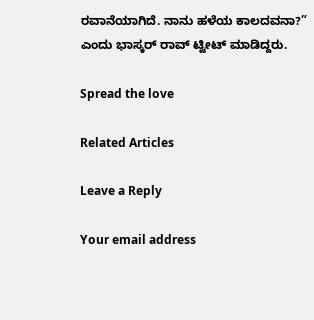ರವಾನೆಯಾಗಿದೆ. ನಾನು ಹಳೆಯ ಕಾಲದವನಾ?” ಎಂದು ಭಾಸ್ಕರ್ ರಾವ್ ಟ್ವೀಟ್ ಮಾಡಿದ್ದರು.

Spread the love

Related Articles

Leave a Reply

Your email address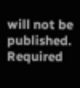will not be published. Required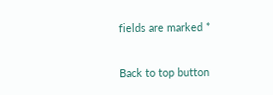fields are marked *

Back to top button